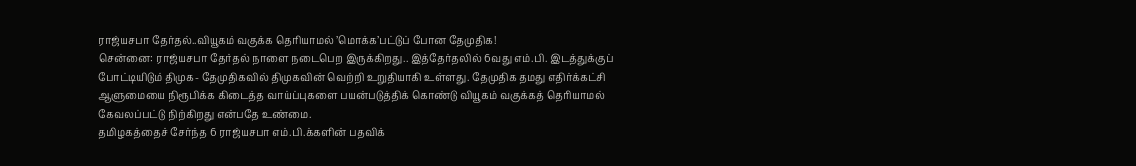ராஜ்யசபா தேர்தல்..வியூகம் வகுக்க தெரியாமல் ’மொக்க’பட்டுப் போன தேமுதிக!
சென்னை: ராஜ்யசபா தேர்தல் நாளை நடைபெற இருக்கிறது.. இத்தேர்தலில் 6வது எம்.பி. இடத்துக்குப் போட்டியிடும் திமுக- தேமுதிகவில் திமுகவின் வெற்றி உறுதியாகி உள்ளது. தேமுதிக தமது எதிர்க்கட்சி ஆளுமையை நிரூபிக்க கிடைத்த வாய்ப்புகளை பயன்படுத்திக் கொண்டு வியூகம் வகுக்கத் தெரியாமல் கேவலப்பட்டு நிற்கிறது என்பதே உண்மை.
தமிழகத்தைச் சேர்ந்த 6 ராஜ்யசபா எம்.பி.க்களின் பதவிக்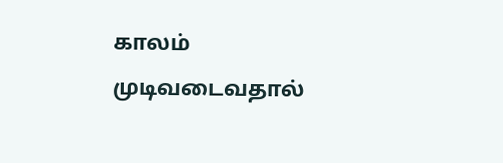காலம் முடிவடைவதால்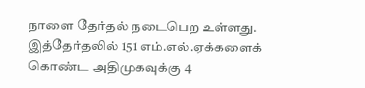நாளை தேர்தல் நடைபெற உள்ளது. இத்தேர்தலில் 151 எம்.எல்.ஏக்களைக் கொண்ட அதிமுகவுக்கு 4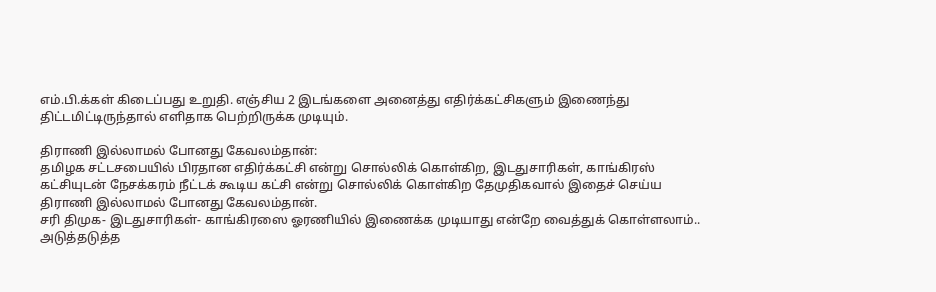எம்.பி.க்கள் கிடைப்பது உறுதி. எஞ்சிய 2 இடங்களை அனைத்து எதிர்க்கட்சிகளும் இணைந்து திட்டமிட்டிருந்தால் எளிதாக பெற்றிருக்க முடியும்.

திராணி இல்லாமல் போனது கேவலம்தான்:
தமிழக சட்டசபையில் பிரதான எதிர்க்கட்சி என்று சொல்லிக் கொள்கிற, இடதுசாரிகள், காங்கிரஸ் கட்சியுடன் நேசக்கரம் நீட்டக் கூடிய கட்சி என்று சொல்லிக் கொள்கிற தேமுதிகவால் இதைச் செய்ய திராணி இல்லாமல் போனது கேவலம்தான்.
சரி திமுக- இடதுசாரிகள்- காங்கிரஸை ஓரணியில் இணைக்க முடியாது என்றே வைத்துக் கொள்ளலாம்.. அடுத்தடுத்த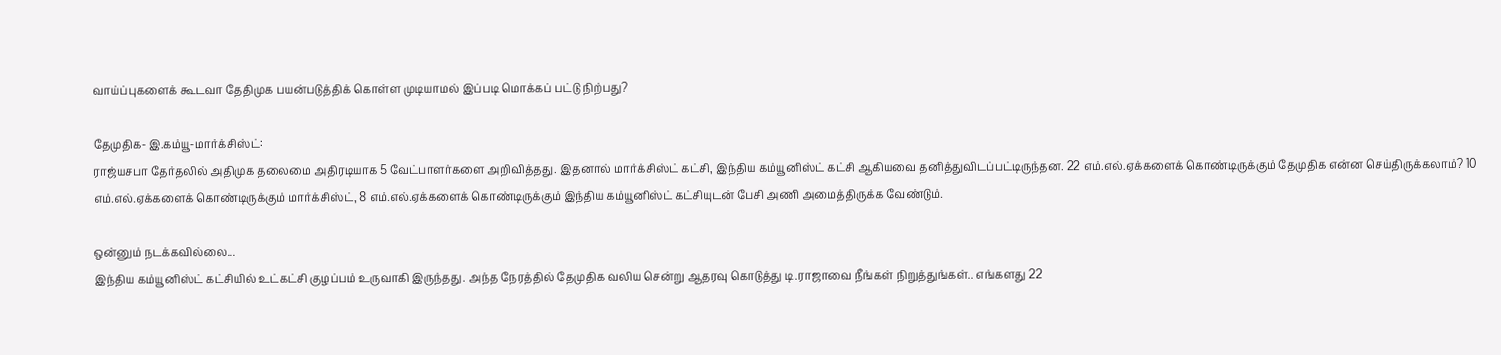வாய்ப்புகளைக் கூடவா தேதிமுக பயன்படுத்திக் கொள்ள முடியாமல் இப்படி மொக்கப் பட்டு நிற்பது?

தேமுதிக- இ.கம்யூ-மார்க்சிஸ்ட்:
ராஜ்யசபா தேர்தலில் அதிமுக தலைமை அதிரடியாக 5 வேட்பாளர்களை அறிவித்தது. இதனால் மார்க்சிஸ்ட் கட்சி, இந்திய கம்யூனிஸ்ட் கட்சி ஆகியவை தனித்துவிடப்பட்டிருந்தன. 22 எம்.எல்.ஏக்களைக் கொண்டிருக்கும் தேமுதிக என்ன செய்திருக்கலாம்? 10 எம்.எல்.ஏக்களைக் கொண்டிருக்கும் மார்க்சிஸ்ட், 8 எம்.எல்.ஏக்களைக் கொண்டிருக்கும் இந்திய கம்யூனிஸ்ட் கட்சியுடன் பேசி அணி அமைத்திருக்க வேண்டும்.

ஒன்னும் நடக்கவில்லை...
இந்திய கம்யூனிஸ்ட் கட்சியில் உட்கட்சி குழப்பம் உருவாகி இருந்தது. அந்த நேரத்தில் தேமுதிக வலிய சென்று ஆதரவு கொடுத்து டி.ராஜாவை நீங்கள் நிறுத்துங்கள்.. எங்களது 22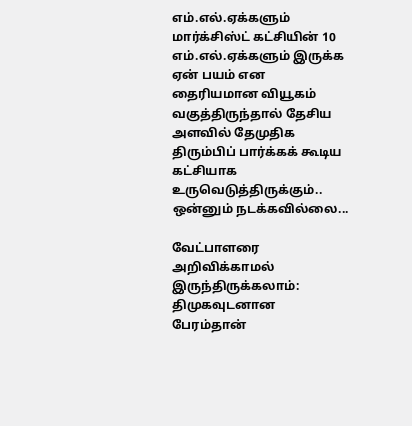எம்.எல்.ஏக்களும் மார்க்சிஸ்ட் கட்சியின் 10 எம்.எல்.ஏக்களும் இருக்க ஏன் பயம் என தைரியமான வியூகம் வகுத்திருந்தால் தேசிய அளவில் தேமுதிக திரும்பிப் பார்க்கக் கூடிய கட்சியாக உருவெடுத்திருக்கும்.. ஒன்னும் நடக்கவில்லை...

வேட்பாளரை அறிவிக்காமல் இருந்திருக்கலாம்:
திமுகவுடனான பேரம்தான்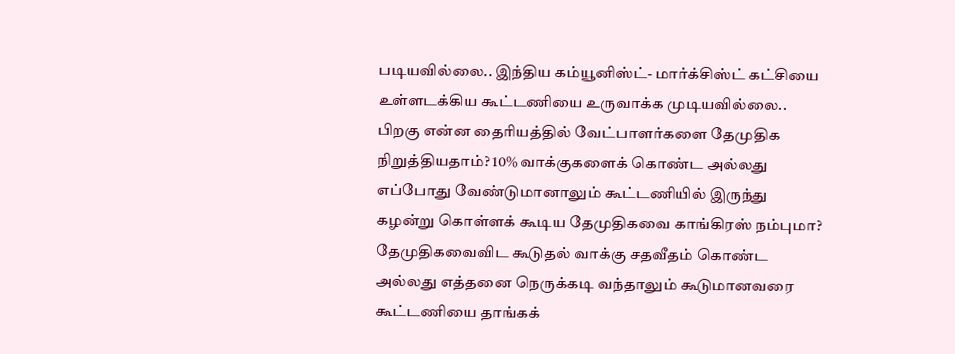படியவில்லை.. இந்திய கம்யூனிஸ்ட்- மார்க்சிஸ்ட் கட்சியை உள்ளடக்கிய கூட்டணியை உருவாக்க முடியவில்லை.. பிறகு என்ன தைரியத்தில் வேட்பாளர்களை தேமுதிக நிறுத்தியதாம்? 10% வாக்குகளைக் கொண்ட அல்லது எப்போது வேண்டுமானாலும் கூட்டணியில் இருந்து கழன்று கொள்ளக் கூடிய தேமுதிகவை காங்கிரஸ் நம்புமா? தேமுதிகவைவிட கூடுதல் வாக்கு சதவீதம் கொண்ட அல்லது எத்தனை நெருக்கடி வந்தாலும் கூடுமானவரை கூட்டணியை தாங்கக்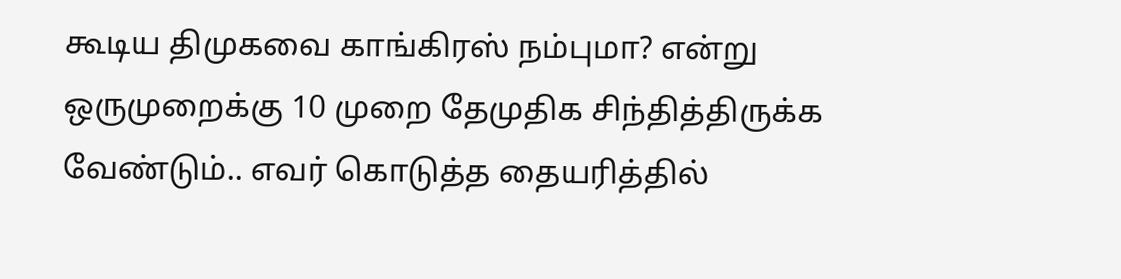கூடிய திமுகவை காங்கிரஸ் நம்புமா? என்று ஒருமுறைக்கு 10 முறை தேமுதிக சிந்தித்திருக்க வேண்டும்.. எவர் கொடுத்த தையரித்தில்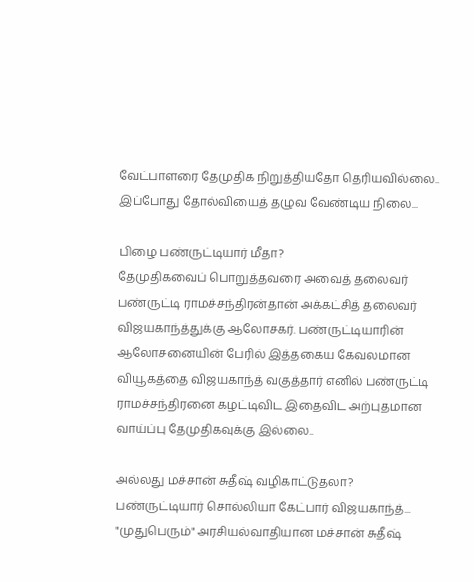வேட்பாளரை தேமுதிக நிறுத்தியதோ தெரியவில்லை.. இப்போது தோல்வியைத் தழுவ வேண்டிய நிலை...

பிழை பண்ருட்டியார் மீதா?
தேமுதிகவைப் பொறுத்தவரை அவைத் தலைவர் பண்ருட்டி ராமச்சந்திரன்தான் அக்கட்சித் தலைவர் விஜயகாந்த்துக்கு ஆலோசகர். பண்ருட்டியாரின் ஆலோசனையின் பேரில் இத்தகைய கேவலமான வியூகத்தை விஜயகாந்த் வகுத்தார் எனில் பண்ருட்டி ராமச்சந்திரனை கழட்டிவிட இதைவிட அற்புதமான வாய்ப்பு தேமுதிகவுக்கு இல்லை..

அல்லது மச்சான் சுதீஷ் வழிகாட்டுதலா?
பண்ருட்டியார் சொல்லியா கேட்பார் விஜயகாந்த்... "முதுபெரும்" அரசியல்வாதியான மச்சான் சுதீஷ்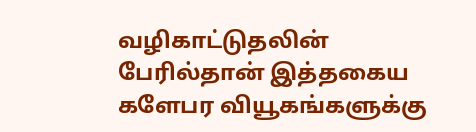வழிகாட்டுதலின் பேரில்தான் இத்தகைய களேபர வியூகங்களுக்கு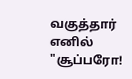வகுத்தார் எனில் "சூப்பரோ!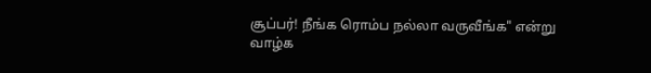சூப்பர்! நீங்க ரொம்ப நல்லா வருவீங்க" என்று வாழ்க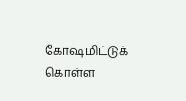கோஷமிட்டுக் கொள்ள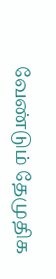வேண்டும் தேமுதிக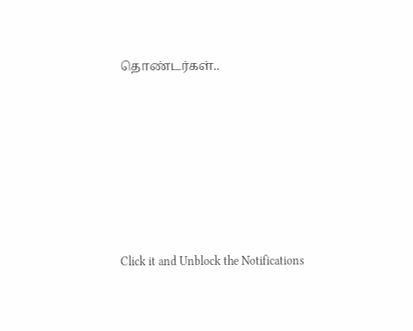தொண்டர்கள்..












Click it and Unblock the Notifications